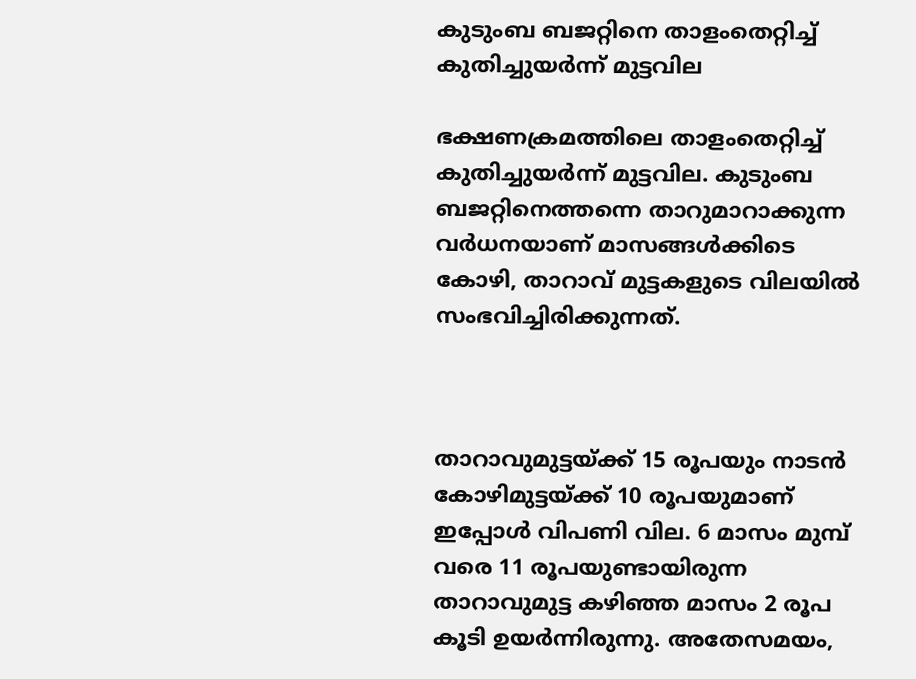കുടുംബ ബജറ്റിനെ താളംതെറ്റിച്ച് കുതിച്ചുയർന്ന് മുട്ടവില

ഭക്ഷണക്രമത്തിലെ താളംതെറ്റിച്ച് കുതിച്ചുയർന്ന് മുട്ടവില. കുടുംബ ബജറ്റിനെത്തന്നെ താറുമാറാക്കുന്ന വർധനയാണ് മാസങ്ങൾക്കിടെ കോഴി, താറാവ് മുട്ടകളുടെ വിലയിൽ സംഭവിച്ചിരിക്കുന്നത്.



താറാവുമുട്ടയ്ക്ക് 15 രൂപയും നാടൻ കോഴിമുട്ടയ്ക്ക് 10 രൂപയുമാണ് ഇപ്പോൾ വിപണി വില. 6 മാസം മുമ്പ് വരെ 11 രൂപയുണ്ടായിരുന്ന താറാവുമുട്ട കഴിഞ്ഞ മാസം 2 രൂപ കൂടി ഉയർന്നിരുന്നു. അതേസമയം,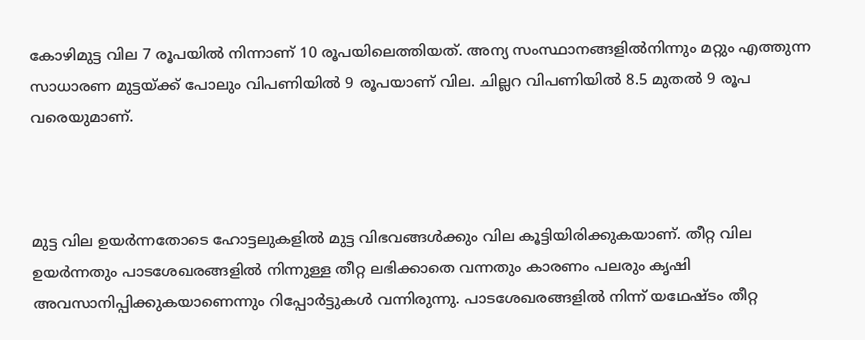കോഴിമുട്ട വില 7 രൂപയിൽ നിന്നാണ് 10 രൂപയിലെത്തിയത്. അന്യ സംസ്ഥാനങ്ങളിൽനിന്നും മറ്റും എത്തുന്ന സാധാരണ മുട്ടയ്ക്ക് പോലും വിപണിയിൽ 9 രൂപയാണ് വില. ചില്ലറ വിപണിയിൽ 8.5 മുതൽ 9 രൂപ വരെയുമാണ്.



മുട്ട വില ഉയർന്നതോടെ ഹോട്ടലുകളിൽ മുട്ട വിഭവങ്ങൾക്കും വില കൂട്ടിയിരിക്കുകയാണ്. തീറ്റ വില ഉയർന്നതും പാടശേഖരങ്ങളിൽ നിന്നുള്ള തീറ്റ ലഭിക്കാതെ വന്നതും കാരണം പലരും കൃഷി അവസാനിപ്പിക്കുകയാണെന്നും റിപ്പോർട്ടുകൾ വന്നിരുന്നു. പാടശേഖരങ്ങളിൽ നിന്ന് യഥേഷ്ടം തീറ്റ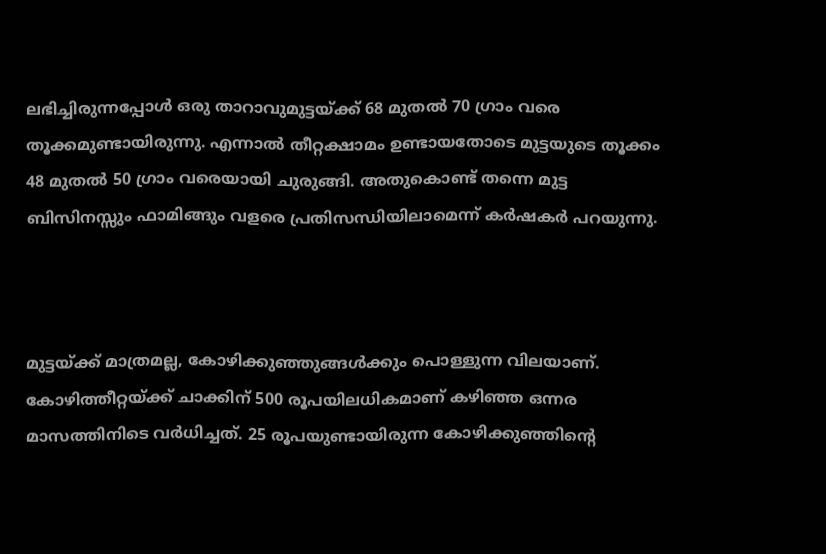ലഭിച്ചിരുന്നപ്പോൾ ഒരു താറാവുമുട്ടയ്ക്ക് 68 മുതൽ 70 ഗ്രാം വരെ തൂക്കമുണ്ടായിരുന്നു. എന്നാൽ തീറ്റക്ഷാമം ഉണ്ടായതോടെ മുട്ടയുടെ തൂക്കം 48 മുതൽ 50 ഗ്രാം വരെയായി ചുരുങ്ങി. അതുകൊണ്ട് തന്നെ മുട്ട ബിസിനസ്സും ഫാമിങ്ങും വളരെ പ്രതിസന്ധിയിലാമെന്ന് കർഷകർ പറയുന്നു.



മുട്ടയ്ക്ക് മാത്രമല്ല, കോഴിക്കുഞ്ഞുങ്ങൾക്കും പൊള്ളുന്ന വിലയാണ്. കോഴിത്തീറ്റയ്‌ക്ക് ചാക്കിന് 500 രൂപയിലധികമാണ് കഴിഞ്ഞ ഒന്നര മാസത്തിനിടെ വർധിച്ചത്. 25 രൂപയുണ്ടായിരുന്ന കോഴിക്കുഞ്ഞിന്റെ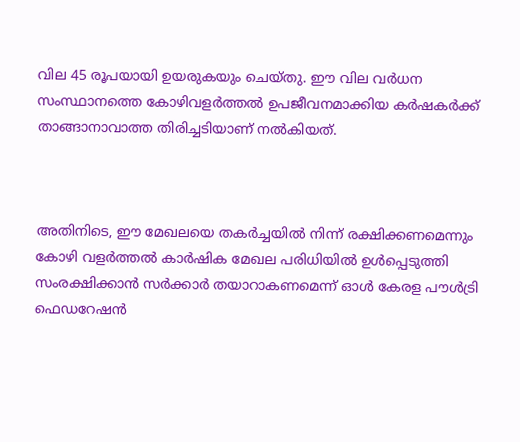വില 45 രൂപയായി ഉയരുകയും ചെയ്തു. ഈ വില വർധന സംസ്ഥാനത്തെ കോഴിവളർത്തൽ ഉപജീവനമാക്കിയ കർഷകർക്ക് താങ്ങാനാവാത്ത തിരിച്ചടിയാണ് നൽകിയത്.



അതിനിടെ, ഈ മേഖലയെ തകർച്ചയിൽ നിന്ന് രക്ഷിക്കണമെന്നും കോഴി വളർത്തൽ കാർഷിക മേഖല പരിധിയിൽ ഉൾപ്പെടുത്തി സംരക്ഷിക്കാൻ സർക്കാർ തയാറാകണമെന്ന് ഓൾ കേരള പൗൾട്രി ഫെഡറേഷൻ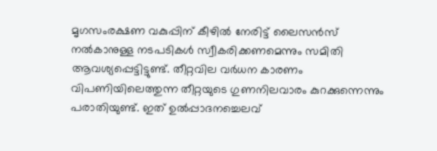മൃഗസംരക്ഷണ വകുപ്പിന് കീഴിൽ നേരിട്ട് ലൈസൻസ് നൽകാനുള്ള നടപടികൾ സ്വീകരിക്കണമെന്നും സമിതി ആവശ്യപ്പെട്ടിട്ടുണ്ട്. തീറ്റവില വർധന കാരണം വിപണിയിലെത്തുന്ന തീറ്റയുടെ ഗുണനിലവാരം കുറക്കുന്നെന്നും പരാതിയുണ്ട്. ഇത് ഉൽപ്പാദനച്ചെലവ്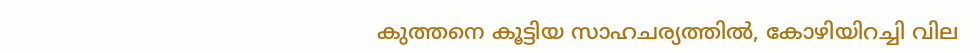കുത്തനെ കൂട്ടിയ സാഹചര്യത്തിൽ, കോഴിയിറച്ചി വില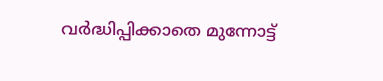വർദ്ധിപ്പിക്കാതെ മുന്നോട്ട്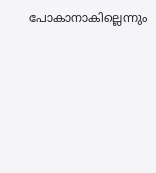പോകാനാകില്ലെന്നും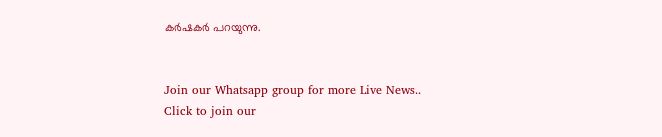കർഷകർ പറയുന്നു.


Join our Whatsapp group for more Live News..
Click to join our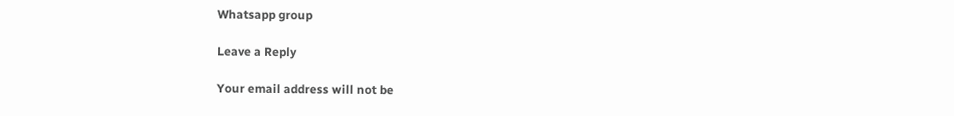Whatsapp group

Leave a Reply

Your email address will not be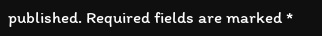published. Required fields are marked *